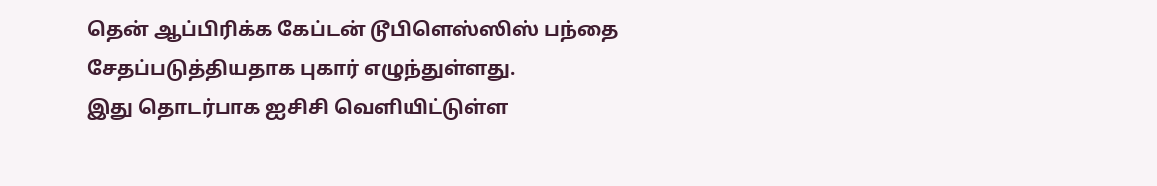தென் ஆப்பிரிக்க கேப்டன் டூபிளெஸ்ஸிஸ் பந்தை சேதப்படுத்தியதாக புகார் எழுந்துள்ளது.
இது தொடர்பாக ஐசிசி வெளியிட்டுள்ள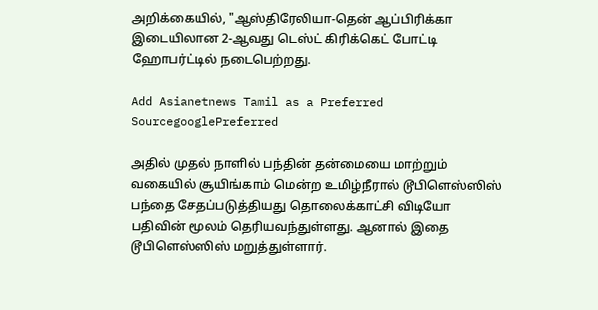அறிக்கையில், "ஆஸ்திரேலியா-தென் ஆப்பிரிக்கா இடையிலான 2-ஆவது டெஸ்ட் கிரிக்கெட் போட்டி ஹோபர்ட்டில் நடைபெற்றது.

Add Asianetnews Tamil as a Preferred SourcegooglePreferred

அதில் முதல் நாளில் பந்தின் தன்மையை மாற்றும் வகையில் சூயிங்காம் மென்ற உமிழ்நீரால் டூபிளெஸ்ஸிஸ் பந்தை சேதப்படுத்தியது தொலைக்காட்சி விடியோ பதிவின் மூலம் தெரியவந்துள்ளது. ஆனால் இதை டூபிளெஸ்ஸிஸ் மறுத்துள்ளார்.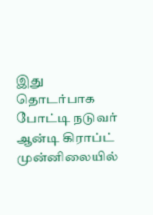இது தொடர்பாக போட்டி நடுவர் ஆன்டி கிராப்ட் முன்னிலையில்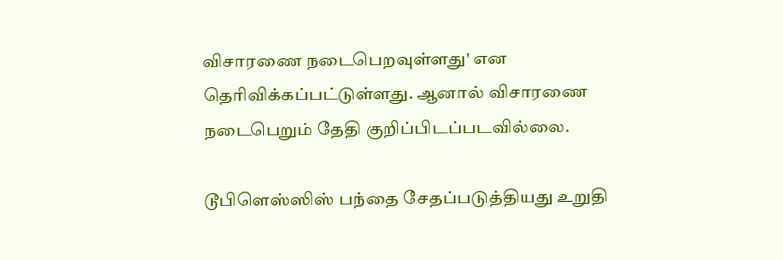விசாரணை நடைபெறவுள்ளது' என தெரிவிக்கப்பட்டுள்ளது. ஆனால் விசாரணை நடைபெறும் தேதி குறிப்பிடப்படவில்லை.

டூபிளெஸ்ஸிஸ் பந்தை சேதப்படுத்தியது உறுதி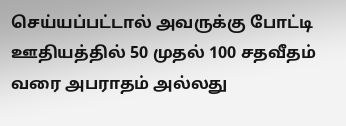செய்யப்பட்டால் அவருக்கு போட்டி ஊதியத்தில் 50 முதல் 100 சதவீதம் வரை அபராதம் அல்லது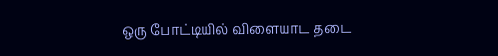ஒரு போட்டியில் விளையாட தடை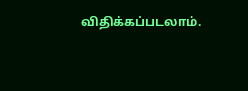விதிக்கப்படலாம்.